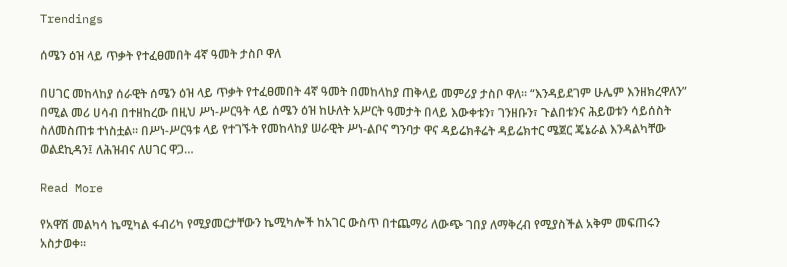Trendings

ሰሜን ዕዝ ላይ ጥቃት የተፈፀመበት 4ኛ ዓመት ታስቦ ዋለ

በሀገር መከላከያ ሰራዊት ሰሜን ዕዝ ላይ ጥቃት የተፈፀመበት 4ኛ ዓመት በመከላከያ ጠቅላይ መምሪያ ታስቦ ዋለ። “እንዳይደገም ሁሌም እንዘክረዋለን” በሚል መሪ ሀሳብ በተዘከረው በዚህ ሥነ-ሥርዓት ላይ ሰሜን ዕዝ ከሁለት አሥርት ዓመታት በላይ እውቀቱን፣ ገንዘቡን፣ ጉልበቱንና ሕይወቱን ሳይሰስት ስለመስጠቱ ተነስቷል። በሥነ-ሥርዓቱ ላይ የተገኙት የመከላከያ ሠራዊት ሥነ-ልቦና ግንባታ ዋና ዳይሬክቶሬት ዳይሬክተር ሜጀር ጄኔራል እንዳልካቸው ወልደኪዳን፤ ለሕዝብና ለሀገር ዋጋ…

Read More

የአዋሽ መልካሳ ኬሚካል ፋብሪካ የሚያመርታቸውን ኬሚካሎች ከአገር ውስጥ በተጨማሪ ለውጭ ገበያ ለማቅረብ የሚያስችል አቅም መፍጠሩን አስታወቀ።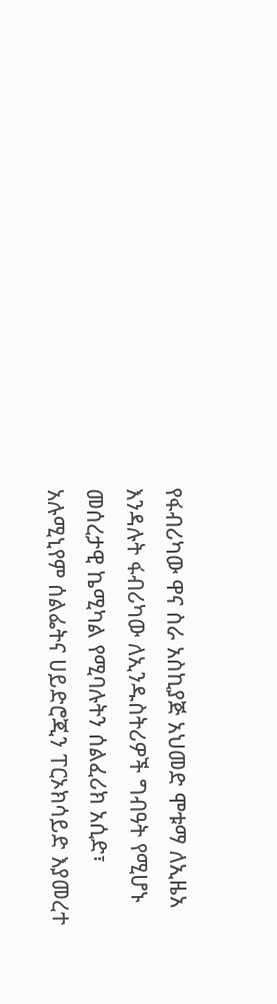የፋብሪካው ዋና ስራ አስኪያጅ አህመድ ሞቱማ ለኢዜአ እንዳሉት ፋብሪካው ለኢንዱስትሪዎች ግብዓት የሚሆኑ መሰረታዊ ኬሚካል የሚባሉትን ሰልፈሪክ አሲድ፣ አሉሚኒየም ሰልፌትና ሀይድሮጂን ፐርኦክሳይድ እያመረተ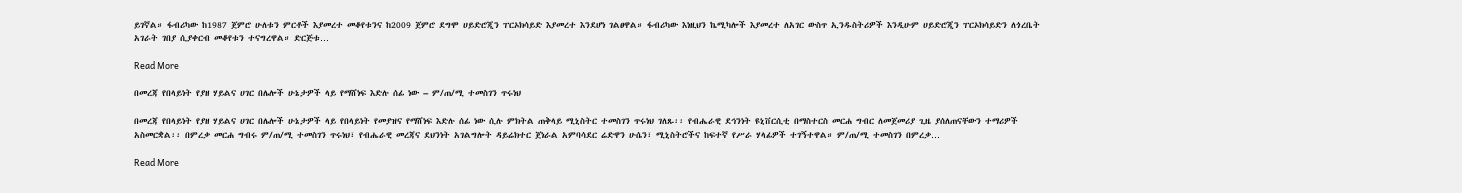ይገኛል። ፋብሪካው ከ1987 ጀምሮ ሁለቱን ምርቶች እያመረተ መቆየቱንና ከ2009 ጀምሮ ደግሞ ሀይድሮጂን ፐርኦክሳይድ እያመረተ እንደሆነ ገልፀዋል። ፋብሪካው እነዚህን ኬሚካሎች እያመረተ ለአገር ውስጥ ኢንዱስትሪዎች እንዲሁም ሀይድሮጂን ፐርኦክሳይድን ለጎረቤት አገራት ገበያ ሲያቀርብ መቆየቱን ተናግረዋል። ድርጅቱ…

Read More

በመረጃ የበላይነት የያዘ ሃይልና ሀገር በሌሎች ሁኔታዎች ላይ የማሸነፍ እድሉ ሰፊ ነው – ም/ጠ/ሚ ተመስገን ጥሩነህ

በመረጃ የበላይነት የያዘ ሃይልና ሀገር በሌሎች ሁኔታዎች ላይ የበላይነት የመያዝና የማሸነፍ እድሉ ሰፊ ነው ሲሉ ምክትል ጠቅላይ ሚኒስትር ተመስገን ጥሩነህ ገለጹ፡፡ የብሔራዊ ደኅንነት ዩኒቨርሲቲ በማስተርስ መርሐ ግብር ለመጀመሪያ ጊዜ ያሰለጠናቸውን ተማሪዎች አስመርቋል፡፡ በምረቃ መርሐ ግብሩ ም/ጠ/ሚ ተመስገን ጥሩነህ፣ የብሔራዊ መረጃና ደህንነት አገልግሎት ዳይሬክተር ጀነራል አምባሳደር ሬድዋን ሁሴን፣ ሚኒስትሮችና ከፍተኛ የሥራ ሃላፊዎች ተገኝተዋል። ም/ጠ/ሚ ተመስገን በምረቃ…

Read More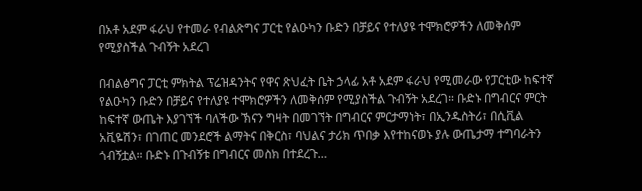በአቶ አደም ፋራህ የተመራ የብልጽግና ፓርቲ የልዑካን ቡድን በቻይና የተለያዩ ተሞክሮዎችን ለመቅሰም የሚያስችል ጉብኝት አደረገ

በብልፅግና ፓርቲ ምክትል ፕሬዝዳንትና የዋና ጽህፈት ቤት ኃላፊ አቶ አደም ፋራህ የሚመራው የፓርቲው ከፍተኛ የልዑካን ቡድን በቻይና የተለያዩ ተሞክሮዎችን ለመቅሰም የሚያስችል ጉብኝት አደረገ። ቡድኑ በግብርና ምርት ከፍተኛ ውጤት እያገኘች ባለችው ኽናን ግዛት በመገኘት በግብርና ምርታማነት፣ በኢንዱስትሪ፣ በሲቪል አቪዬሽን፣ በገጠር መንደሮች ልማትና በቅርስ፣ ባህልና ታሪክ ጥበቃ እየተከናወኑ ያሉ ውጤታማ ተግባራትን ጎብኝቷል። ቡድኑ በጉብኝቱ በግብርና መስክ በተደረጉ…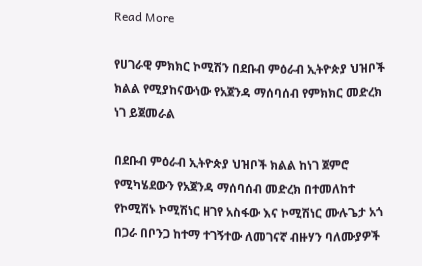Read More

የሀገራዊ ምክክር ኮሚሽን በደቡብ ምዕራብ ኢትዮጵያ ህዝቦች ክልል የሚያከናውነው የአጀንዳ ማሰባሰብ የምክክር መድረክ ነገ ይጀመራል

በደቡብ ምዕራብ ኢትዮጵያ ህዝቦች ክልል ከነገ ጀምሮ የሚካሄደውን የአጀንዳ ማሰባሰብ መድረክ በተመለከተ የኮሚሽኑ ኮሚሽነር ዘገየ አስፋው እና ኮሚሽነር ሙሉጌታ አጎ በጋራ በቦንጋ ከተማ ተገኝተው ለመገናኛ ብዙሃን ባለሙያዎች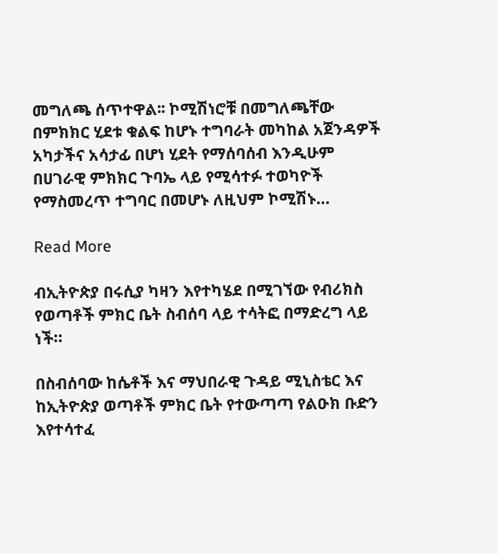መግለጫ ሰጥተዋል፡፡ ኮሚሽነሮቹ በመግለጫቸው በምክክር ሂደቱ ቁልፍ ከሆኑ ተግባራት መካከል አጀንዳዎች አካታችና አሳታፊ በሆነ ሂደት የማሰባሰብ እንዲሁም በሀገራዊ ምክክር ጉባኤ ላይ የሚሳተፉ ተወካዮች የማስመረጥ ተግባር በመሆኑ ለዚህም ኮሚሽኑ…

Read More

ብኢትዮጵያ በሩሲያ ካዛን እየተካሄደ በሚገኘው የብሪክስ የወጣቶች ምክር ቤት ስብሰባ ላይ ተሳትፎ በማድረግ ላይ ነች።

በስብሰባው ከሴቶች እና ማህበራዊ ጉዳይ ሚኒስቴር እና ከኢትዮጵያ ወጣቶች ምክር ቤት የተውጣጣ የልዑክ ቡድን እየተሳተፈ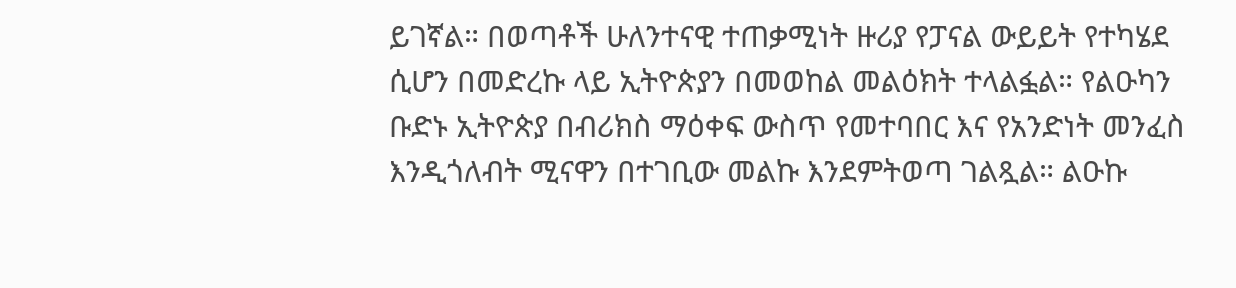ይገኛል። በወጣቶች ሁለንተናዊ ተጠቃሚነት ዙሪያ የፓናል ውይይት የተካሄደ ሲሆን በመድረኩ ላይ ኢትዮጵያን በመወከል መልዕክት ተላልፏል። የልዑካን ቡድኑ ኢትዮጵያ በብሪክስ ማዕቀፍ ውስጥ የመተባበር እና የአንድነት መንፈስ እንዲጎለብት ሚናዋን በተገቢው መልኩ እንደምትወጣ ገልጿል። ልዑኩ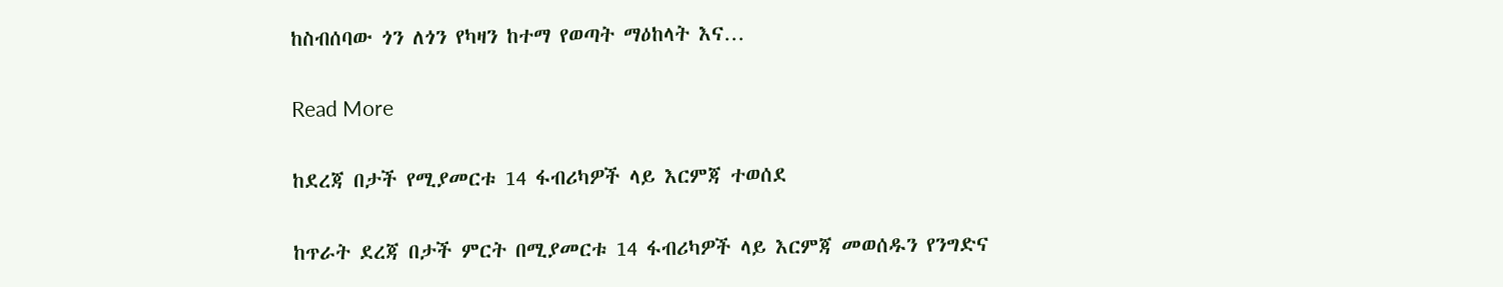ከስብሰባው ጎን ለጎን የካዛን ከተማ የወጣት ማዕከላት እና…

Read More

ከደረጃ በታች የሚያመርቱ 14 ፋብሪካዎች ላይ እርምጃ ተወሰደ

ከጥራት ደረጃ በታች ምርት በሚያመርቱ 14 ፋብሪካዎች ላይ እርምጃ መወሰዱን የንግድና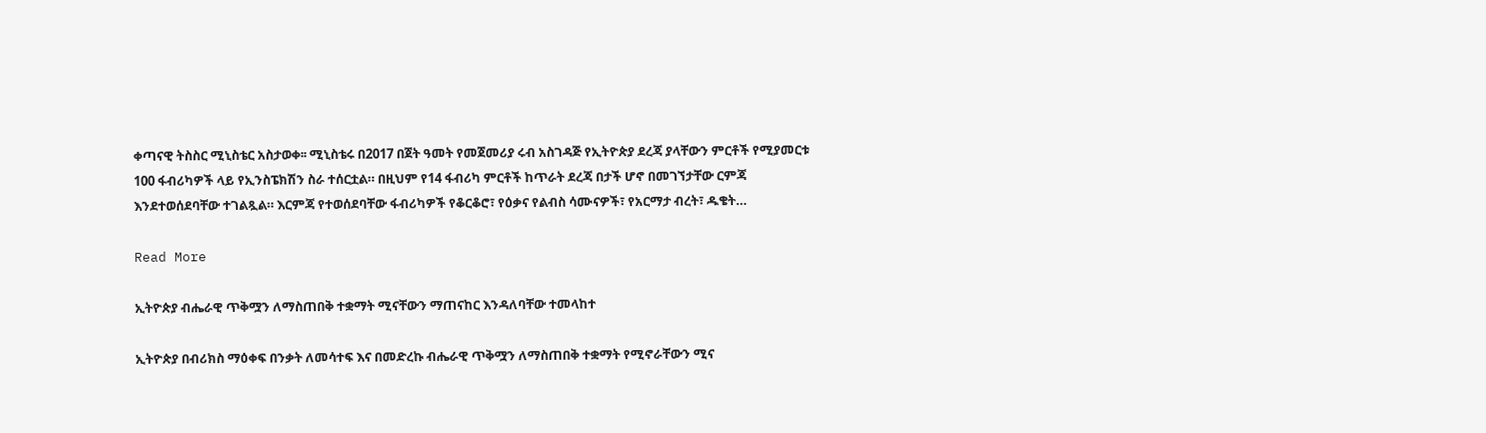ቀጣናዊ ትስስር ሚኒስቴር አስታወቀ፡፡ ሚኒስቴሩ በ2017 በጀት ዓመት የመጀመሪያ ሩብ አስገዳጅ የኢትዮጵያ ደረጃ ያላቸውን ምርቶች የሚያመርቱ 100 ፋብሪካዎች ላይ የኢንስፔክሽን ስራ ተሰርቷል። በዚህም የ14 ፋብሪካ ምርቶች ከጥራት ደረጃ በታች ሆኖ በመገኘታቸው ርምጃ እንደተወሰደባቸው ተገልጿል። እርምጃ የተወሰደባቸው ፋብሪካዎች የቆርቆሮ፣ የዕቃና የልብስ ሳሙናዎች፣ የአርማታ ብረት፣ ዱቄት…

Read More

ኢትዮጵያ ብሔራዊ ጥቅሟን ለማስጠበቅ ተቋማት ሚናቸውን ማጠናከር እንዳለባቸው ተመላከተ

ኢትዮጵያ በብሪክስ ማዕቀፍ በንቃት ለመሳተፍ እና በመድረኩ ብሔራዊ ጥቅሟን ለማስጠበቅ ተቋማት የሚኖራቸውን ሚና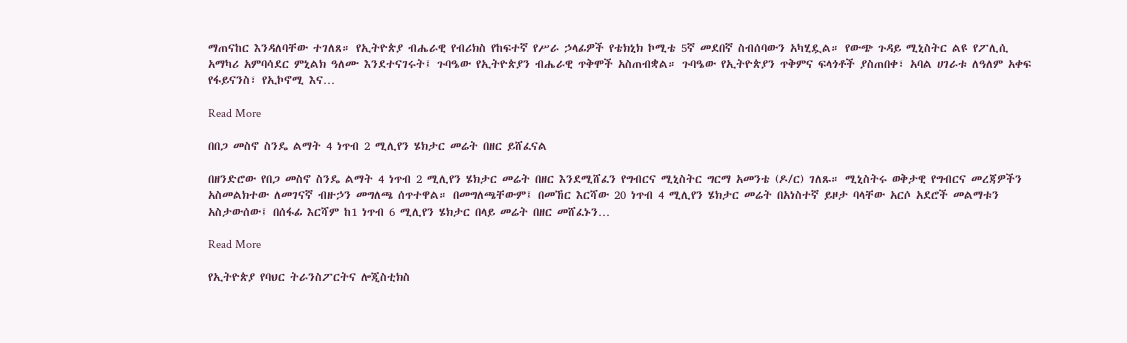ማጠናከር እንዳለባቸው ተገለጸ። የኢትዮጵያ ብሔራዊ የብሪክስ የከፍተኛ የሥራ ኃላፊዎች የቴክኒክ ኮሚቴ 5ኛ መደበኛ ስብሰባውን አካሂዷል። የውጭ ጉዳይ ሚኒስትር ልዩ የፖሊሲ አማካሪ አምባሳደር ምኒልክ ዓለሙ እንደተናገሩት፤ ጉባዔው የኢትዮጵያን ብሔራዊ ጥቅሞች አስጠብቋል። ጉባዔው የኢትዮጵያን ጥቅምና ፍላጎቶች ያስጠበቀ፣ አባል ሀገራቱ ለዓለም አቀፍ የፋይናንስ፣ የኢኮኖሚ እና…

Read More

በበጋ መስኖ ስንዴ ልማት 4 ነጥብ 2 ሚሊየን ሄክታር መሬት በዘር ይሸፈናል

በዘንድሮው የበጋ መስኖ ስንዴ ልማት 4 ነጥብ 2 ሚሊየን ሄክታር መሬት በዘር እንደሚሸፈን የግብርና ሚኒስትር ግርማ አመንቴ (ዶ/ር) ገለጹ። ሚኒስትሩ ወቅታዊ የግብርና መረጃዎችን አስመልክተው ለመገናኛ ብዙኃን መግለጫ ሰጥተዋል። በመግለጫቸውም፤ በመኸር እርሻው 20 ነጥብ 4 ሚሊየን ሄክታር መሬት በአነስተኛ ይዞታ ባላቸው አርሶ አደሮች መልማቱን አስታውሰው፤ በሰፋፊ እርሻም ከ1 ነጥብ 6 ሚሊየን ሄክታር በላይ መሬት በዘር መሸፈኑን…

Read More

የኢትዮጵያ የባህር ትራንስፖርትና ሎጂስቲክስ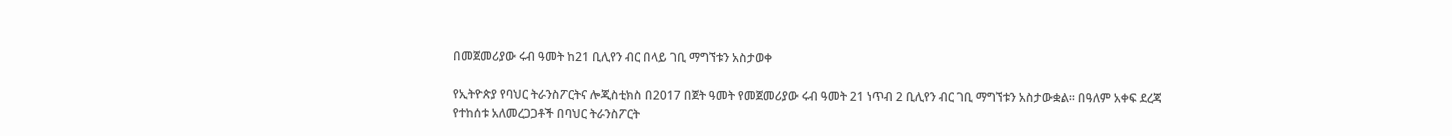በመጀመሪያው ሩብ ዓመት ከ21 ቢሊየን ብር በላይ ገቢ ማግኘቱን አስታወቀ

የኢትዮጵያ የባህር ትራንስፖርትና ሎጂስቲክስ በ2017 በጀት ዓመት የመጀመሪያው ሩብ ዓመት 21 ነጥብ 2 ቢሊየን ብር ገቢ ማግኘቱን አስታውቋል። በዓለም አቀፍ ደረጃ የተከሰቱ አለመረጋጋቶች በባህር ትራንስፖርት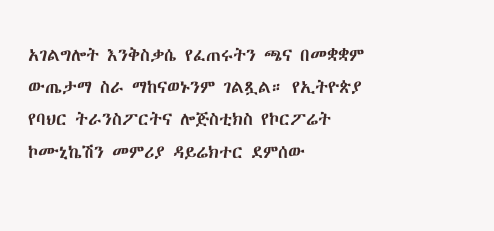አገልግሎት እንቅስቃሴ የፈጠሩትን ጫና በመቋቋም ውጤታማ ስራ ማከናወኑንም ገልጿል። የኢትዮጵያ የባህር ትራንስፖርትና ሎጅስቲክስ የኮርፖሬት ኮሙኒኬሽን መምሪያ ዳይሬክተር ደምሰው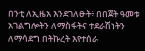በንቲ ለኢዜአ እንደገለፁት፥ በበጀት ዓመቱ አገልግሎትን ለማስፋትና ተደራሽነትን ለማሳደግ በትኩረት እየተሰራ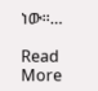ነው።…

Read More